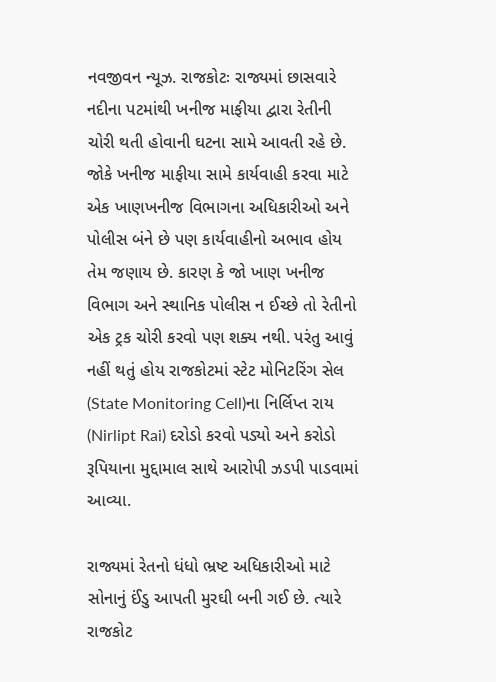નવજીવન ન્યૂઝ. રાજકોટઃ રાજ્યમાં છાસવારે નદીના પટમાંથી ખનીજ માફીયા દ્વારા રેતીની ચોરી થતી હોવાની ઘટના સામે આવતી રહે છે. જોકે ખનીજ માફીયા સામે કાર્યવાહી કરવા માટે એક ખાણખનીજ વિભાગના અધિકારીઓ અને પોલીસ બંને છે પણ કાર્યવાહીનો અભાવ હોય તેમ જણાય છે. કારણ કે જો ખાણ ખનીજ વિભાગ અને સ્થાનિક પોલીસ ન ઈચ્છે તો રેતીનો એક ટ્રક ચોરી કરવો પણ શક્ય નથી. પરંતુ આવું નહીં થતું હોય રાજકોટમાં સ્ટેટ મોનિટરિંગ સેલ (State Monitoring Cell)ના નિર્લિપ્ત રાય (Nirlipt Rai) દરોડો કરવો પડ્યો અને કરોડો રૂપિયાના મુદ્દામાલ સાથે આરોપી ઝડપી પાડવામાં આવ્યા.

રાજ્યમાં રેતનો ધંધો ભ્રષ્ટ અધિકારીઓ માટે સોનાનું ઈંડુ આપતી મુરઘી બની ગઈ છે. ત્યારે રાજકોટ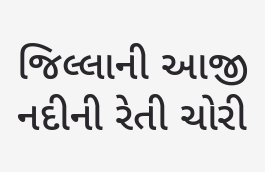જિલ્લાની આજી નદીની રેતી ચોરી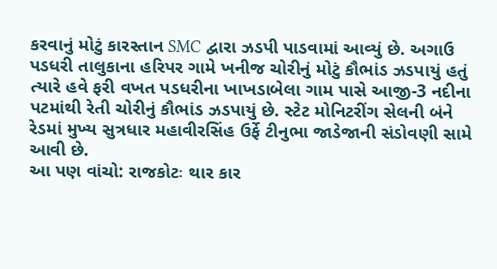કરવાનું મોટું કારસ્તાન SMC દ્વારા ઝડપી પાડવામાં આવ્યું છે. અગાઉ પડધરી તાલુકાના હરિપર ગામે ખનીજ ચોરીનું મોટું કૌભાંડ ઝડપાયું હતું ત્યારે હવે ફરી વખત પડધરીના ખાખડાબેલા ગામ પાસે આજી-3 નદીના પટમાંથી રેતી ચોરીનું કૌભાંડ ઝડપાયું છે. સ્ટેટ મોનિટરીંગ સેલની બંને રેડમાં મુખ્ય સુત્રધાર મહાવીરસિંહ ઉર્ફે ટીનુભા જાડેજાની સંડોવણી સામે આવી છે.
આ પણ વાંચો: રાજકોટઃ થાર કાર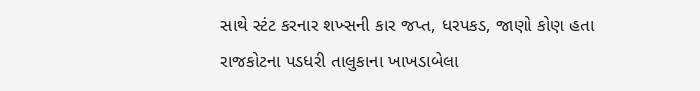સાથે સ્ટંટ કરનાર શખ્સની કાર જપ્ત, ધરપકડ, જાણો કોણ હતા
રાજકોટના પડધરી તાલુકાના ખાખડાબેલા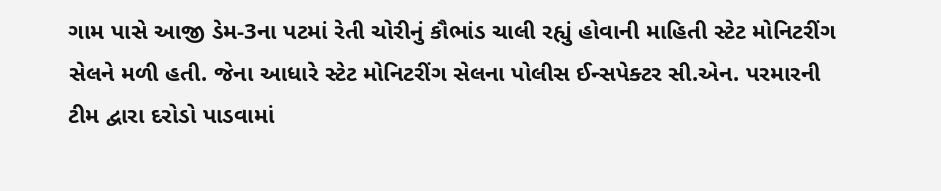ગામ પાસે આજી ડેમ-3ના પટમાં રેતી ચોરીનું કૌભાંડ ચાલી રહ્યું હોવાની માહિતી સ્ટેટ મોનિટરીંગ સેલને મળી હતી. જેના આધારે સ્ટેટ મોનિટરીંગ સેલના પોલીસ ઈન્સપેક્ટર સી.એન. પરમારની ટીમ દ્વારા દરોડો પાડવામાં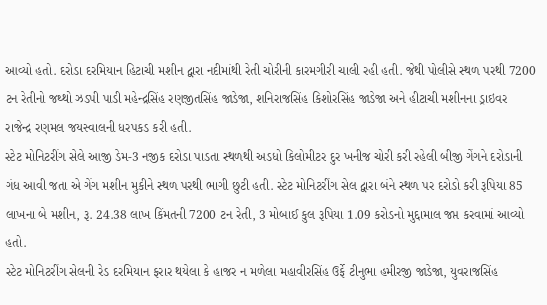આવ્યો હતો. દરોડા દરમિયાન હિટાચી મશીન દ્વારા નદીમાંથી રેતી ચોરીની કારમગીરી ચાલી રહી હતી. જેથી પોલીસે સ્થળ પરથી 7200 ટન રેતીનો જથ્થો ઝડપી પાડી મહેન્દ્રસિંહ રણજીતસિંહ જાડેજા, શનિરાજસિંહ કિશોરસિંહ જાડેજા અને હીટાચી મશીનના ડ્રાઇવર રાજેન્દ્ર રણમલ જયસ્વાલની ધરપકડ કરી હતી.
સ્ટેટ મોનિટરીંગ સેલે આજી ડેમ-3 નજીક દરોડા પાડતા સ્થળથી અડધો કિલોમીટર દુર ખનીજ ચોરી કરી રહેલી બીજી ગેંગને દરોડાની ગંધ આવી જતા એ ગેંગ મશીન મુકીને સ્થળ પરથી ભાગી છુટી હતી. સ્ટેટ મોનિટરીંગ સેલ દ્વારા બંને સ્થળ પર દરોડો કરી રૂપિયા 85 લાખના બે મશીન, રૂ. 24.38 લાખ કિંમતની 7200 ટન રેતી, 3 મોબાઈ કુલ રૂપિયા 1.09 કરોડનો મુદ્દામાલ જપ્ત કરવામાં આવ્યો હતો.
સ્ટેટ મોનિટરીંગ સેલની રેડ દરમિયાન ફરાર થયેલા કે હાજર ન મળેલા મહાવીરસિંહ ઉર્ફે ટીનુભા હમીરજી જાડેજા, યુવરાજસિંહ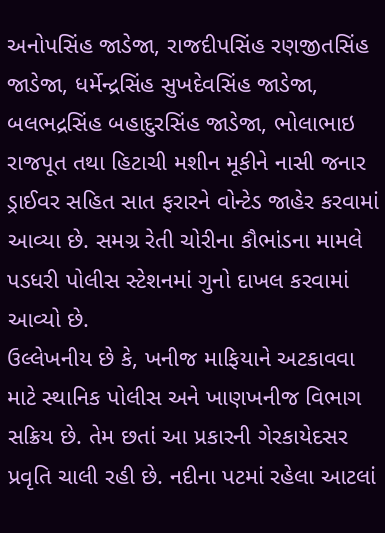અનોપસિંહ જાડેજા, રાજદીપસિંહ રણજીતસિંહ જાડેજા, ધર્મેન્દ્રસિંહ સુખદેવસિંહ જાડેજા, બલભદ્રસિંહ બહાદુરસિંહ જાડેજા, ભોલાભાઇ રાજપૂત તથા હિટાચી મશીન મૂકીને નાસી જનાર ડ્રાઈવર સહિત સાત ફરારને વોન્ટેડ જાહેર કરવામાં આવ્યા છે. સમગ્ર રેતી ચોરીના કૌભાંડના મામલે પડધરી પોલીસ સ્ટેશનમાં ગુનો દાખલ કરવામાં આવ્યો છે.
ઉલ્લેખનીય છે કે, ખનીજ માફિયાને અટકાવવા માટે સ્થાનિક પોલીસ અને ખાણખનીજ વિભાગ સક્રિય છે. તેમ છતાં આ પ્રકારની ગેરકાયેદસર પ્રવૃતિ ચાલી રહી છે. નદીના પટમાં રહેલા આટલાં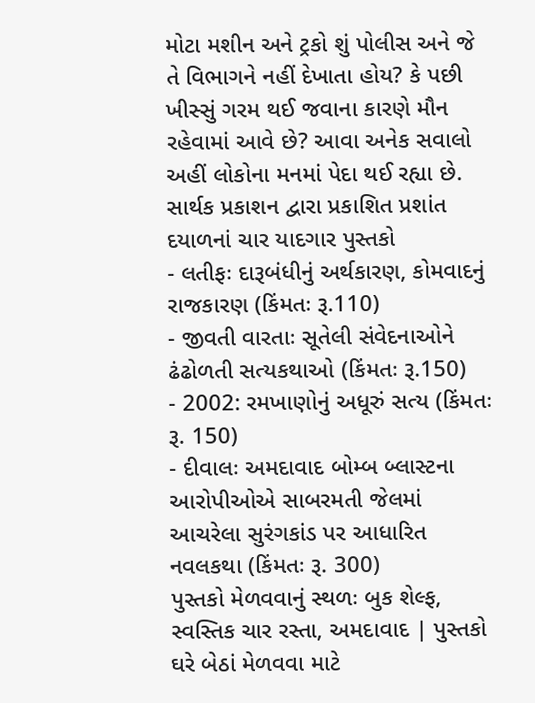મોટા મશીન અને ટ્રકો શું પોલીસ અને જે તે વિભાગને નહીં દેખાતા હોય? કે પછી ખીસ્સું ગરમ થઈ જવાના કારણે મૌન રહેવામાં આવે છે? આવા અનેક સવાલો અહીં લોકોના મનમાં પેદા થઈ રહ્યા છે.
સાર્થક પ્રકાશન દ્વારા પ્રકાશિત પ્રશાંત દયાળનાં ચાર યાદગાર પુસ્તકો
- લતીફઃ દારૂબંધીનું અર્થકારણ, કોમવાદનું રાજકારણ (કિંમતઃ રૂ.110)
- જીવતી વારતાઃ સૂતેલી સંવેદનાઓને ઢંઢોળતી સત્યકથાઓ (કિંમતઃ રૂ.150)
- 2002: રમખાણોનું અધૂરું સત્ય (કિંમતઃ રૂ. 150)
- દીવાલઃ અમદાવાદ બોમ્બ બ્લાસ્ટના આરોપીઓએ સાબરમતી જેલમાં આચરેલા સુરંગકાંડ પર આધારિત નવલકથા (કિંમતઃ રૂ. 300)
પુસ્તકો મેળવવાનું સ્થળઃ બુક શેલ્ફ, સ્વસ્તિક ચાર રસ્તા, અમદાવાદ | પુસ્તકો ઘરે બેઠાં મેળવવા માટે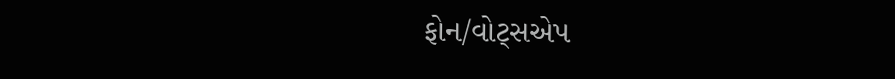ફોન/વોટ્સએપ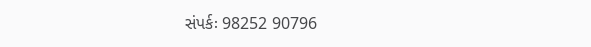સંપર્કઃ 98252 90796